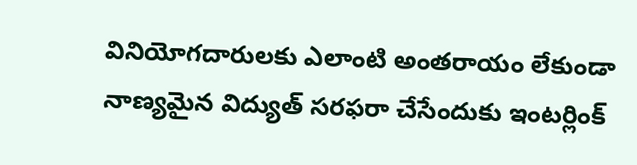వినియోగదారులకు ఎలాంటి అంతరాయం లేకుండా నాణ్యమైన విద్యుత్ సరఫరా చేసేందుకు ఇంటర్లింక్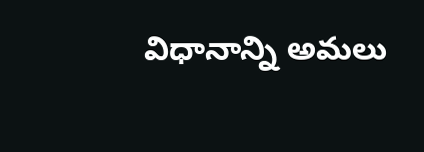విధానాన్ని అమలు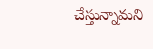చేస్తున్నామని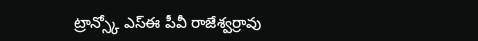ట్రాన్స్కో ఎస్ఈ పీవీ రాజేశ్వర్రావు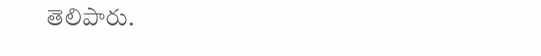తెలిపారు.